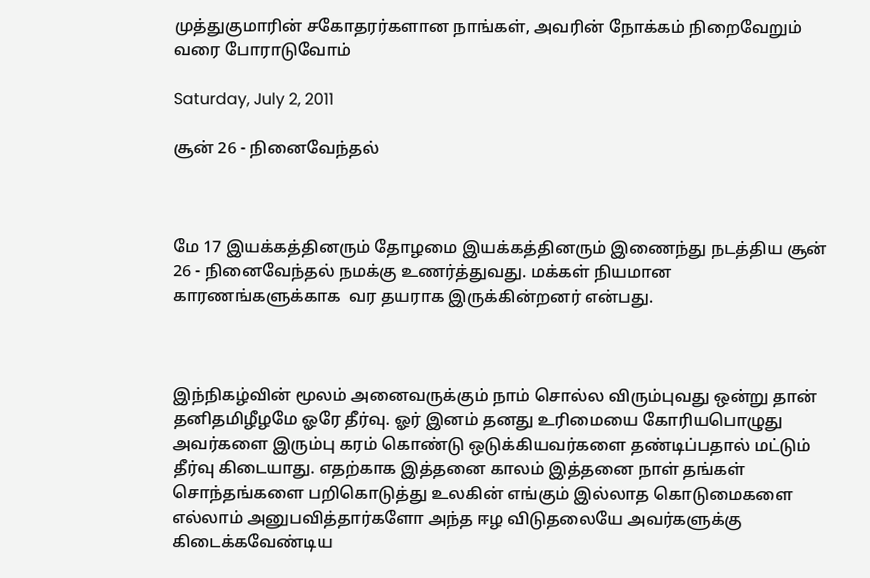முத்துகுமாரின் சகோதரர்களான நாங்கள், அவரின் நோக்கம் நிறைவேறும் வரை போராடுவோம்

Saturday, July 2, 2011

சூன் 26 - நினைவேந்தல்



மே 17 இயக்கத்தினரும் தோழமை இயக்கத்தினரும் இணைந்து நடத்திய சூன் 26 - நினைவேந்தல் நமக்கு உணர்த்துவது. மக்கள் நியமான காரணங்களுக்காக  வர தயராக இருக்கின்றனர் என்பது.



இந்நிகழ்வின் மூலம் அனைவருக்கும் நாம் சொல்ல விரும்புவது ஒன்று தான் தனிதமிழீழமே ஓரே தீர்வு. ஓர் இனம் தனது உரிமையை கோரியபொழுது அவர்களை இரும்பு கரம் கொண்டு ஒடுக்கியவர்களை தண்டிப்பதால் மட்டும் தீர்வு கிடையாது. எதற்காக இத்தனை காலம் இத்தனை நாள் தங்கள் சொந்தங்களை பறிகொடுத்து உலகின் எங்கும் இல்லாத கொடுமைகளை எல்லாம் அனுபவித்தார்களோ அந்த ஈழ விடுதலையே அவர்களுக்கு கிடைக்கவேண்டிய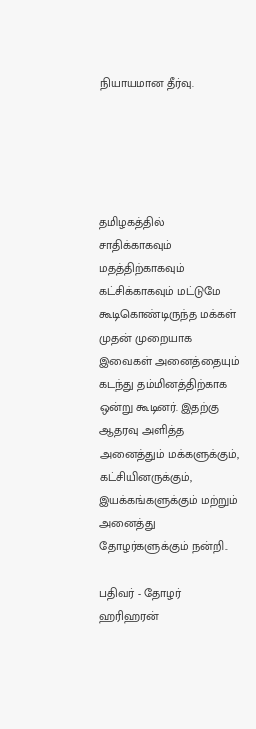நியாயமான தீர்வு.





தமிழகத்தில் சாதிக்காகவும் மதத்திற்காகவும் கட்சிக்காகவும் மட்டுமே கூடிகொண்டிருந்த மக்கள் முதன் முறையாக இவைகள் அனைத்தையும் கடந்து தம்மினத்திற்காக ஒன்று கூடினர். இதற்கு ஆதரவு அளித்த அனைத்தும் மக்களுக்கும், கட்சியினருக்கும், இயக்கங்களுக்கும் மற்றும் அனைத்து தோழர்களுக்கும் நன்றி..

பதிவர் - தோழர் ஹரிஹரன்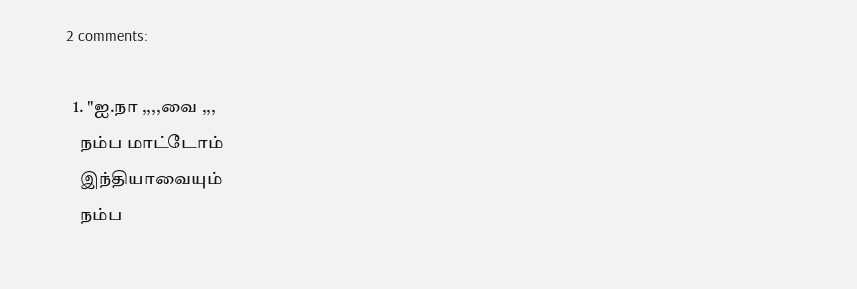2 comments:

  1. "ஐ.நா ,,,,வை ,,,
    நம்ப மாட்டோம்
    இந்தியாவையும்
    நம்ப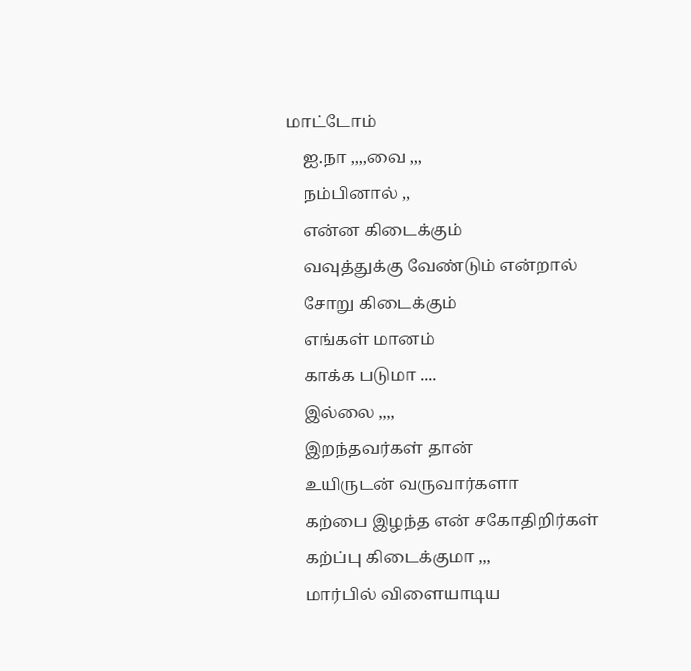மாட்டோம்
    ஐ.நா ,,,,வை ,,,
    நம்பினால் ,,
    என்ன கிடைக்கும்
    வவுத்துக்கு வேண்டும் என்றால்
    சோறு கிடைக்கும்
    எங்கள் மானம்
    காக்க படுமா ....
    இல்லை ,,,,
    இறந்தவர்கள் தான்
    உயிருடன் வருவார்களா
    கற்பை இழந்த என் சகோதிறிர்கள்
    கற்ப்பு கிடைக்குமா ,,,
    மார்பில் விளையாடிய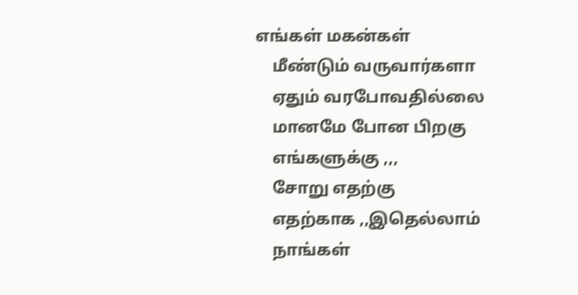எங்கள் மகன்கள்
    மீண்டும் வருவார்களா
    ஏதும் வரபோவதில்லை
    மானமே போன பிறகு
    எங்களுக்கு ,,,
    சோறு எதற்கு
    எதற்காக ,,இதெல்லாம்
    நாங்கள்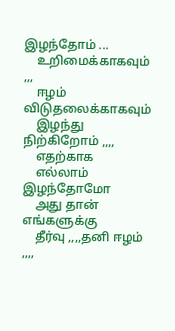இழந்தோம் ...
    உறிமைக்காகவும் ,,,
    ஈழம் விடுதலைக்காகவும்
    இழந்து நிற்கிறோம் ,,,,
    எதற்காக
    எல்லாம் இழந்தோமோ
    அது தான் எங்களுக்கு
    தீர்வு ,,,,தனி ஈழம் ,,,,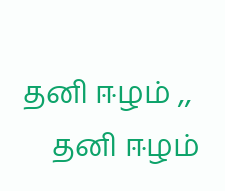தனி ஈழம் ,,
    தனி ஈழம்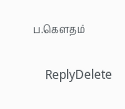ப.கெளதம்

    ReplyDelete